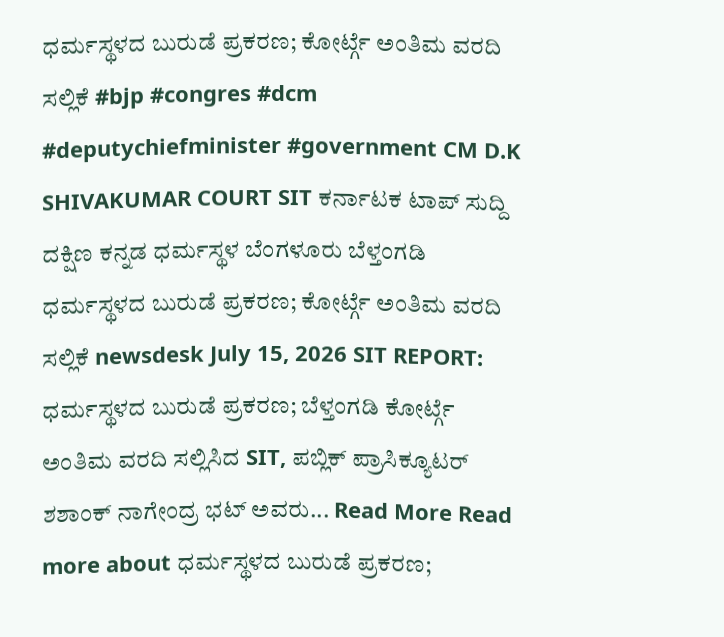ಧರ್ಮಸ್ಥಳದ ಬುರುಡೆ ಪ್ರಕರಣ; ಕೋರ್ಟ್ಗೆ ಅಂತಿಮ ವರದಿ ಸಲ್ಲಿಕೆ #bjp #congres #dcm #deputychiefminister #government CM D.K SHIVAKUMAR COURT SIT ಕರ್ನಾಟಕ ಟಾಪ್ ಸುದ್ದಿ ದಕ್ಷಿಣ ಕನ್ನಡ ಧರ್ಮಸ್ಥಳ ಬೆಂಗಳೂರು ಬೆಳ್ತಂಗಡಿ ಧರ್ಮಸ್ಥಳದ ಬುರುಡೆ ಪ್ರಕರಣ; ಕೋರ್ಟ್ಗೆ ಅಂತಿಮ ವರದಿ ಸಲ್ಲಿಕೆ newsdesk July 15, 2026 SIT REPORT: ಧರ್ಮಸ್ಥಳದ ಬುರುಡೆ ಪ್ರಕರಣ; ಬೆಳ್ತಂಗಡಿ ಕೋರ್ಟ್ಗೆ ಅಂತಿಮ ವರದಿ ಸಲ್ಲಿಸಿದ SIT, ಪಬ್ಲಿಕ್ ಪ್ರಾಸಿಕ್ಯೂಟರ್ ಶಶಾಂಕ್ ನಾಗೇಂದ್ರ ಭಟ್ ಅವರು... Read More Read more about ಧರ್ಮಸ್ಥಳದ ಬುರುಡೆ ಪ್ರಕರಣ;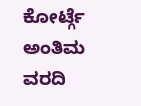ಕೋರ್ಟ್ಗೆ ಅಂತಿಮ ವರದಿ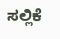ಸಲ್ಲಿಕೆ